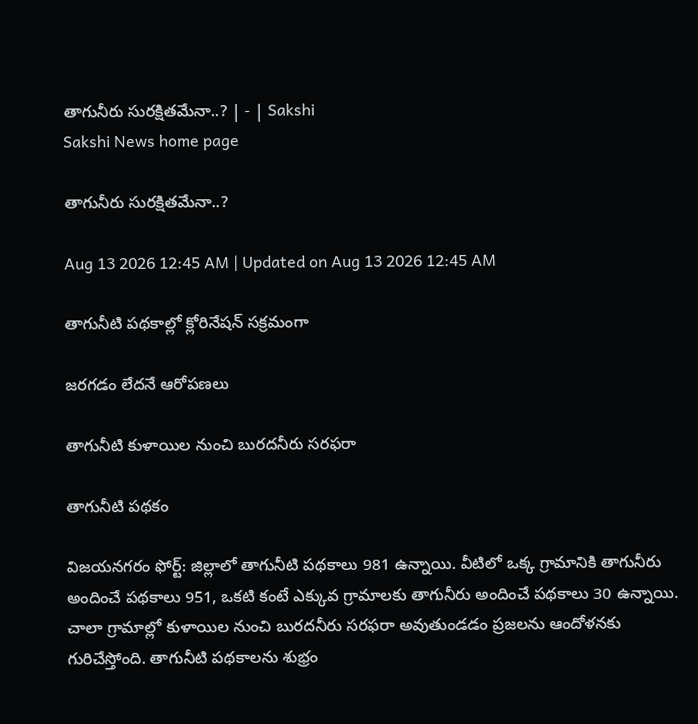తాగునీరు సురక్షితమేనా..? | - | Sakshi
Sakshi News home page

తాగునీరు సురక్షితమేనా..?

Aug 13 2026 12:45 AM | Updated on Aug 13 2026 12:45 AM

తాగునీటి పథకాల్లో క్లోరినేషన్‌ సక్రమంగా

జరగడం లేదనే ఆరోపణలు

తాగునీటి కుళాయిల నుంచి బురదనీరు సరఫరా

తాగునీటి పథకం

విజయనగరం ఫోర్ట్‌: జిల్లాలో తాగునీటి పథకాలు 981 ఉన్నాయి. వీటిలో ఒక్క గ్రామానికి తాగునీరు అందించే పథకాలు 951, ఒకటి కంటే ఎక్కువ గ్రామాలకు తాగునీరు అందించే పథకాలు 30 ఉన్నాయి. చాలా గ్రామాల్లో కుళాయిల నుంచి బురదనీరు సరఫరా అవుతుండడం ప్రజలను ఆందోళనకు గురిచేస్తోంది. తాగునీటి పథకాలను శుభ్రం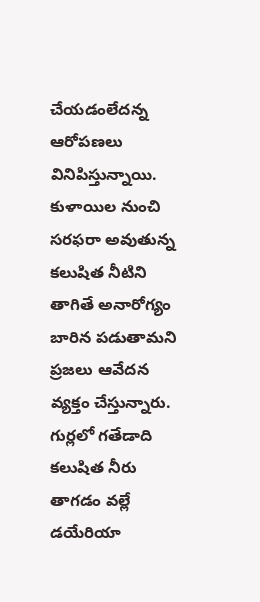చేయడంలేదన్న ఆరోపణలు వినిపిస్తున్నాయి. కుళాయిల నుంచి సరఫరా అవుతున్న కలుషిత నీటిని తాగితే అనారోగ్యం బారిన పడుతామని ప్రజలు ఆవేదన వ్యక్తం చేస్తున్నారు. గుర్లలో గతేడాది కలుషిత నీరు తాగడం వల్లే డయేరియా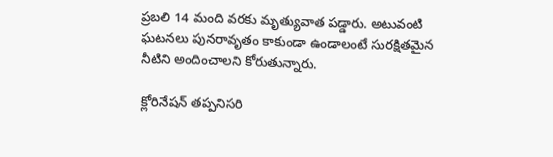ప్రబలి 14 మంది వరకు మృత్యువాత పడ్డారు. అటువంటి ఘటనలు పునరావృతం కాకుండా ఉండాలంటే సురక్షితమైన నీటిని అందించాలని కోరుతున్నారు.

క్లోరినేషన్‌ తప్పనిసరి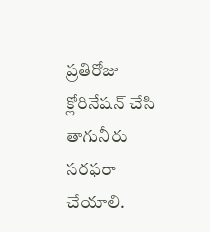ప్రతిరోజు క్లోరినేషన్‌ చేసి తాగునీరు సరఫరా చేయాలి.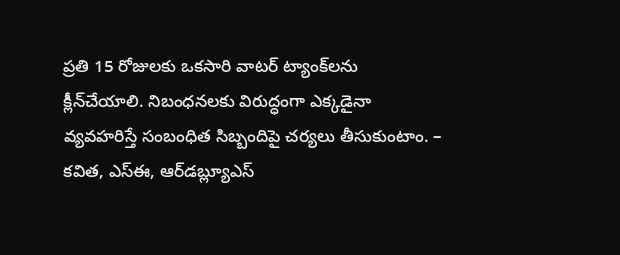ప్రతి 15 రోజులకు ఒకసారి వాటర్‌ ట్యాంక్‌లను క్లీన్‌చేయాలి. నిబంధనలకు విరుద్ధంగా ఎక్కడైనా వ్యవహరిస్తే సంబంధిత సిబ్బందిపై చర్యలు తీసుకుంటాం. – కవిత, ఎస్‌ఈ, ఆర్‌డబ్ల్యూఎస్‌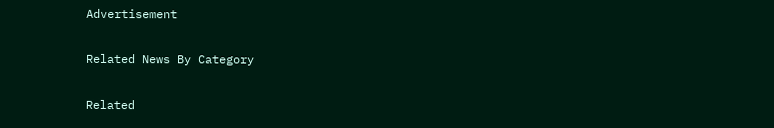Advertisement

Related News By Category

Related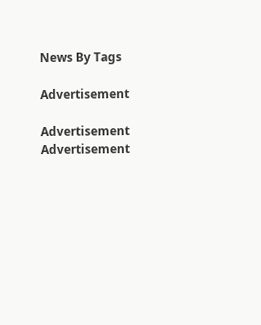News By Tags

Advertisement

Advertisement
Advertisement